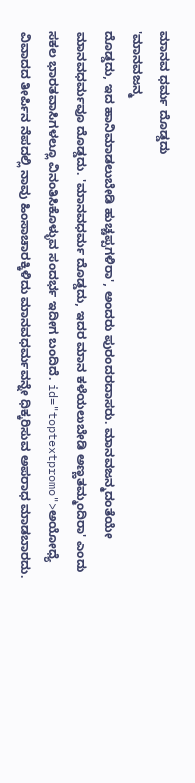ಮಾನವ ಧರ್ಮ ದೊಡ್ಡದು
'ಮಾನವಜನ್ಮ
ದೊಡ್ಡದು, ಇದ ಹಾನಿಮಾಡಲುಬೇಡಿ ಹುಚ್ಚಪ್ಪಗಳಿರಾ', ಅಂದರು ಪುರಂದರದಾಸರು. ಮಾನವಜನ್ಮದಂತೆಯೇ ಮಾನವಧರ್ಮವೂ ದೊಡ್ಡದು. 'ಮಾನವಧರ್ಮ ದೊಡ್ಡದು, ಇದರ ಮಾನ ಕಳೆಯಲುಬೇಡಿ ಅಣ್ಣತಮ್ಮಂದಿರಾ' ಎಂದು ಸಕಲ ಭಾರತವಾಸಿಗಳಲ್ಲೂ ವಿನಂತಿಸಿಕೊಳ್ಳುವ ಸಂದರ್ಭ ಇದೀಗ ಬಂದಿದೆ. id="toptextpromo">ಅಯೋಧ್ಯೆ
ವಿವಾದದ ತೀರ್ಪಿನ ನೆಪದಲ್ಲಿ ನಾವು ಹಿಂಸಾಚಾರಕ್ಕಿಳಿದು ಮಾನವಧರ್ಮವನ್ನೇ ಧಿಕ್ಕರಿಸುವ ಅಪರಾಧ ಮಾಡಬಾರದು.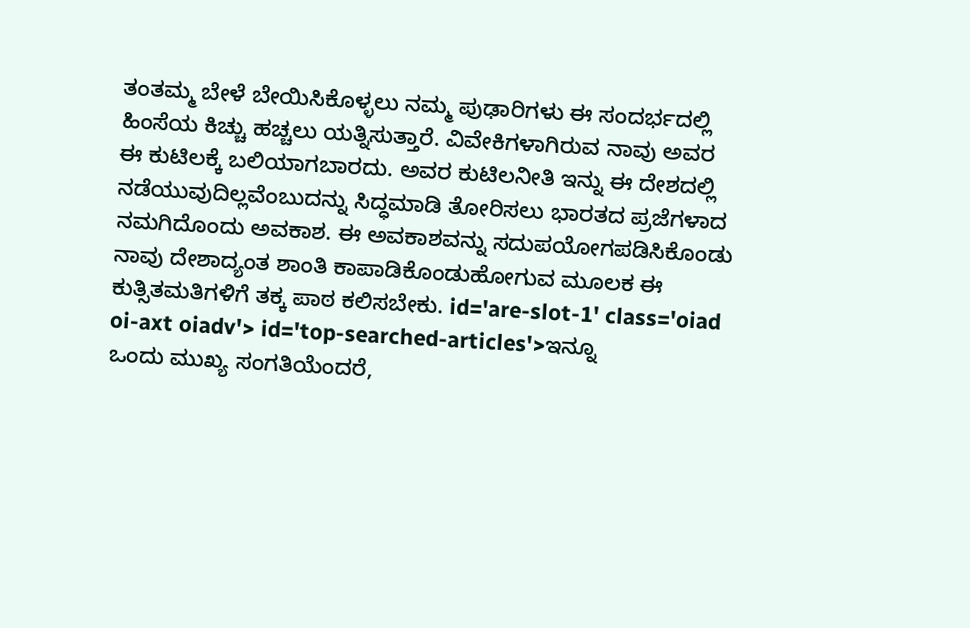ತಂತಮ್ಮ ಬೇಳೆ ಬೇಯಿಸಿಕೊಳ್ಳಲು ನಮ್ಮ ಪುಢಾರಿಗಳು ಈ ಸಂದರ್ಭದಲ್ಲಿ ಹಿಂಸೆಯ ಕಿಚ್ಚು ಹಚ್ಚಲು ಯತ್ನಿಸುತ್ತಾರೆ. ವಿವೇಕಿಗಳಾಗಿರುವ ನಾವು ಅವರ ಈ ಕುಟಿಲಕ್ಕೆ ಬಲಿಯಾಗಬಾರದು. ಅವರ ಕುಟಿಲನೀತಿ ಇನ್ನು ಈ ದೇಶದಲ್ಲಿ ನಡೆಯುವುದಿಲ್ಲವೆಂಬುದನ್ನು ಸಿದ್ಧಮಾಡಿ ತೋರಿಸಲು ಭಾರತದ ಪ್ರಜೆಗಳಾದ ನಮಗಿದೊಂದು ಅವಕಾಶ. ಈ ಅವಕಾಶವನ್ನು ಸದುಪಯೋಗಪಡಿಸಿಕೊಂಡು ನಾವು ದೇಶಾದ್ಯಂತ ಶಾಂತಿ ಕಾಪಾಡಿಕೊಂಡುಹೋಗುವ ಮೂಲಕ ಈ ಕುತ್ಸಿತಮತಿಗಳಿಗೆ ತಕ್ಕ ಪಾಠ ಕಲಿಸಬೇಕು. id='are-slot-1' class='oiad oi-axt oiadv'> id='top-searched-articles'>ಇನ್ನೂ
ಒಂದು ಮುಖ್ಯ ಸಂಗತಿಯೆಂದರೆ,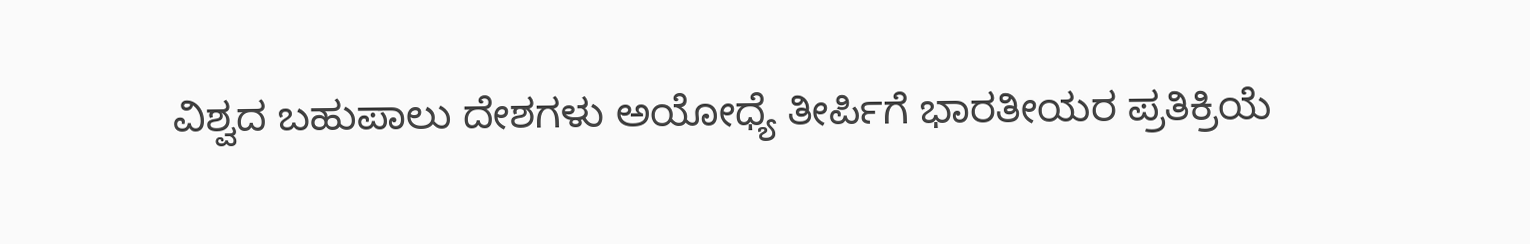ವಿಶ್ವದ ಬಹುಪಾಲು ದೇಶಗಳು ಅಯೋಧ್ಯೆ ತೀರ್ಪಿಗೆ ಭಾರತೀಯರ ಪ್ರತಿಕ್ರಿಯೆ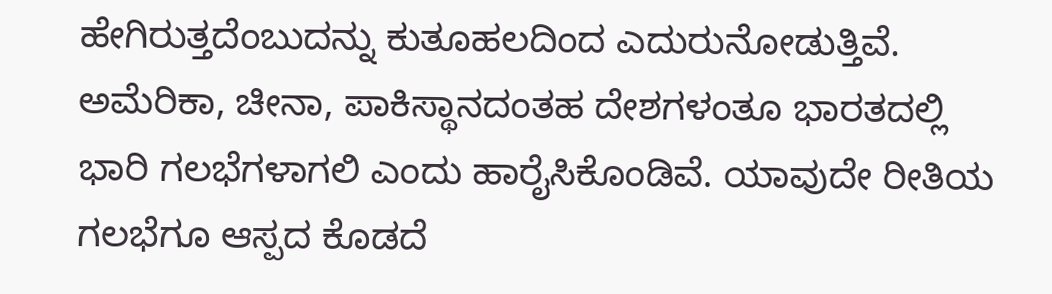ಹೇಗಿರುತ್ತದೆಂಬುದನ್ನು ಕುತೂಹಲದಿಂದ ಎದುರುನೋಡುತ್ತಿವೆ. ಅಮೆರಿಕಾ, ಚೀನಾ, ಪಾಕಿಸ್ಥಾನದಂತಹ ದೇಶಗಳಂತೂ ಭಾರತದಲ್ಲಿ ಭಾರಿ ಗಲಭೆಗಳಾಗಲಿ ಎಂದು ಹಾರೈಸಿಕೊಂಡಿವೆ. ಯಾವುದೇ ರೀತಿಯ ಗಲಭೆಗೂ ಆಸ್ಪದ ಕೊಡದೆ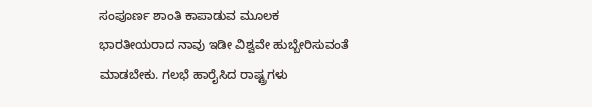ಸಂಪೂರ್ಣ ಶಾಂತಿ ಕಾಪಾಡುವ ಮೂಲಕ ಭಾರತೀಯರಾದ ನಾವು ಇಡೀ ವಿಶ್ವವೇ ಹುಬ್ಬೇರಿಸುವಂತೆ ಮಾಡಬೇಕು. ಗಲಭೆ ಹಾರೈಸಿದ ರಾಷ್ಟ್ರಗಳು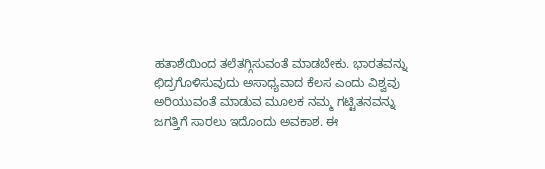ಹತಾಶೆಯಿಂದ ತಲೆತಗ್ಗಿಸುವಂತೆ ಮಾಡಬೇಕು. ಭಾರತವನ್ನು ಛಿದ್ರಗೊಳಿಸುವುದು ಅಸಾಧ್ಯವಾದ ಕೆಲಸ ಎಂದು ವಿಶ್ವವು ಅರಿಯುವಂತೆ ಮಾಡುವ ಮೂಲಕ ನಮ್ಮ ಗಟ್ಟಿತನವನ್ನು ಜಗತ್ತಿಗೆ ಸಾರಲು ಇದೊಂದು ಅವಕಾಶ. ಈ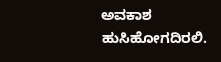ಅವಕಾಶ ಹುಸಿಹೋಗದಿರಲಿ.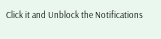Click it and Unblock the Notifications